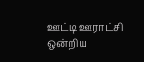ஊட்டி ஊராட்சி ஒன்றிய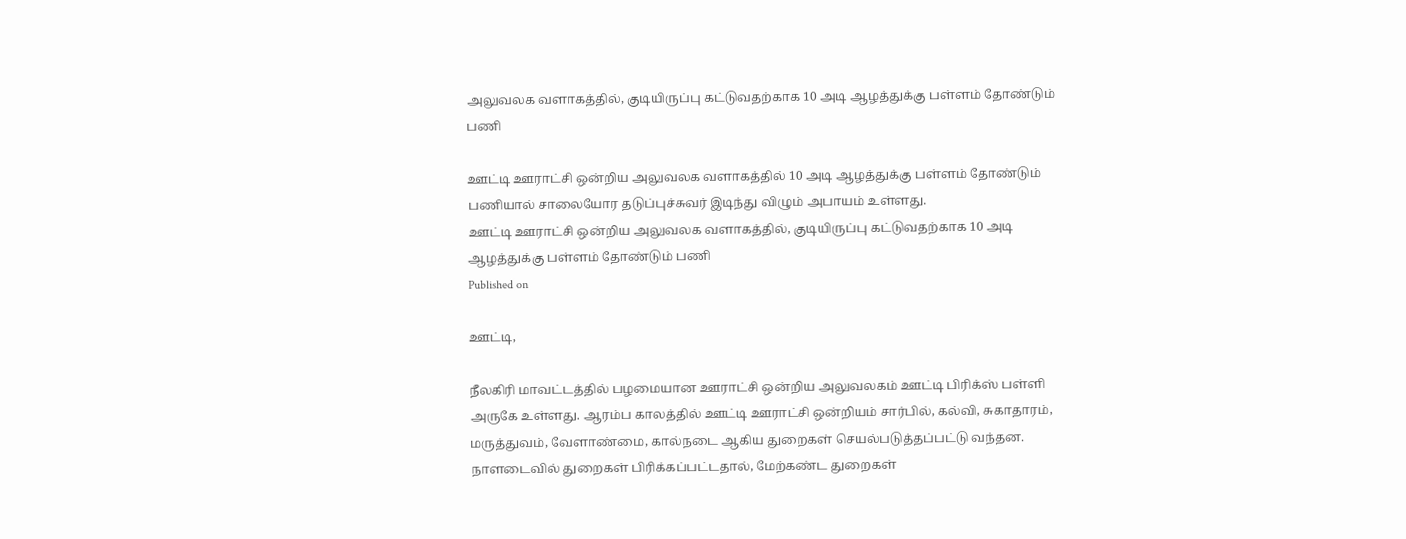அலுவலக வளாகத்தில், குடியிருப்பு கட்டுவதற்காக 10 அடி ஆழத்துக்கு பள்ளம் தோண்டும் பணி

ஊட்டி ஊராட்சி ஒன்றிய அலுவலக வளாகத்தில் 10 அடி ஆழத்துக்கு பள்ளம் தோண்டும் பணியால் சாலையோர தடுப்புச்சுவர் இடிந்து விழும் அபாயம் உள்ளது.
ஊட்டி ஊராட்சி ஒன்றிய அலுவலக வளாகத்தில், குடியிருப்பு கட்டுவதற்காக 10 அடி ஆழத்துக்கு பள்ளம் தோண்டும் பணி
Published on

ஊட்டி,

நீலகிரி மாவட்டத்தில் பழமையான ஊராட்சி ஒன்றிய அலுவலகம் ஊட்டி பிரிக்ஸ் பள்ளி அருகே உள்ளது. ஆரம்ப காலத்தில் ஊட்டி ஊராட்சி ஒன்றியம் சார்பில், கல்வி, சுகாதாரம், மருத்துவம், வேளாண்மை, கால்நடை ஆகிய துறைகள் செயல்படுத்தப்பட்டு வந்தன. நாளடைவில் துறைகள் பிரிக்கப்பட்டதால், மேற்கண்ட துறைகள்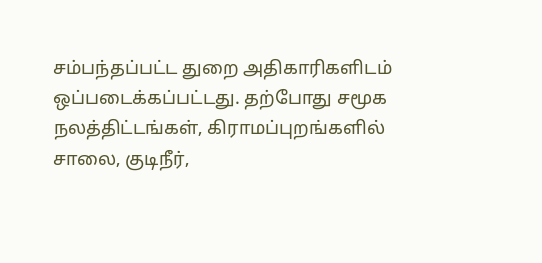சம்பந்தப்பட்ட துறை அதிகாரிகளிடம் ஒப்படைக்கப்பட்டது. தற்போது சமூக நலத்திட்டங்கள், கிராமப்புறங்களில் சாலை, குடிநீர்,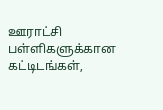ஊராட்சி பள்ளிகளுக்கான கட்டிடங்கள்,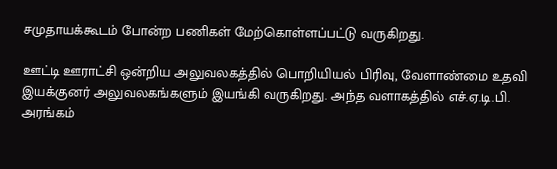சமுதாயக்கூடம் போன்ற பணிகள் மேற்கொள்ளப்பட்டு வருகிறது.

ஊட்டி ஊராட்சி ஒன்றிய அலுவலகத்தில் பொறியியல் பிரிவு, வேளாண்மை உதவி இயக்குனர் அலுவலகங்களும் இயங்கி வருகிறது. அந்த வளாகத்தில் எச்.ஏ.டி.பி. அரங்கம்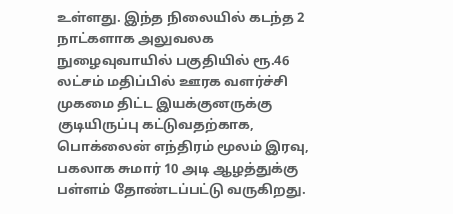உள்ளது. இந்த நிலையில் கடந்த 2 நாட்களாக அலுவலக நுழைவுவாயில் பகுதியில் ரூ.46 லட்சம் மதிப்பில் ஊரக வளர்ச்சி முகமை திட்ட இயக்குனருக்கு குடியிருப்பு கட்டுவதற்காக, பொக்லைன் எந்திரம் மூலம் இரவு, பகலாக சுமார் 10 அடி ஆழத்துக்கு பள்ளம் தோண்டப்பட்டு வருகிறது.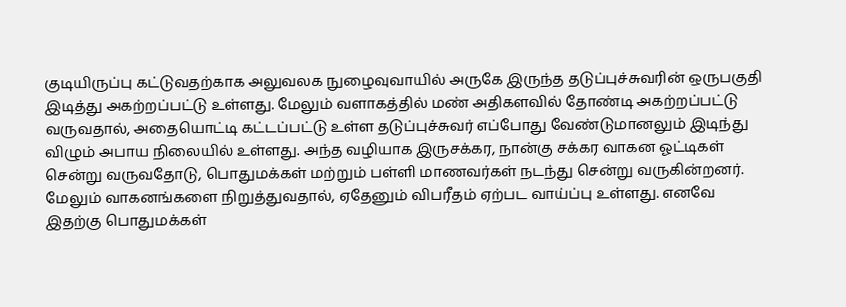குடியிருப்பு கட்டுவதற்காக அலுவலக நுழைவுவாயில் அருகே இருந்த தடுப்புச்சுவரின் ஒருபகுதி இடித்து அகற்றப்பட்டு உள்ளது. மேலும் வளாகத்தில் மண் அதிகளவில் தோண்டி அகற்றப்பட்டு வருவதால், அதையொட்டி கட்டப்பட்டு உள்ள தடுப்புச்சுவர் எப்போது வேண்டுமானலும் இடிந்து விழும் அபாய நிலையில் உள்ளது. அந்த வழியாக இருசக்கர, நான்கு சக்கர வாகன ஓட்டிகள் சென்று வருவதோடு, பொதுமக்கள் மற்றும் பள்ளி மாணவர்கள் நடந்து சென்று வருகின்றனர். மேலும் வாகனங்களை நிறுத்துவதால், ஏதேனும் விபரீதம் ஏற்பட வாய்ப்பு உள்ளது. எனவே இதற்கு பொதுமக்கள்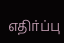எதிர்ப்பு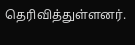தெரிவித்துள்ளனர்.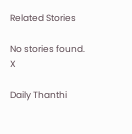Related Stories

No stories found.
X

Daily Thanthi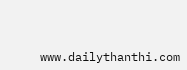www.dailythanthi.com